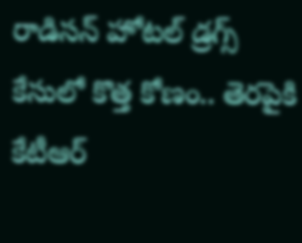రాడిసన్ హోటల్ డ్రగ్స్ కేసులో కొత్త కోణం.. తెరపైకి కేటీఆర్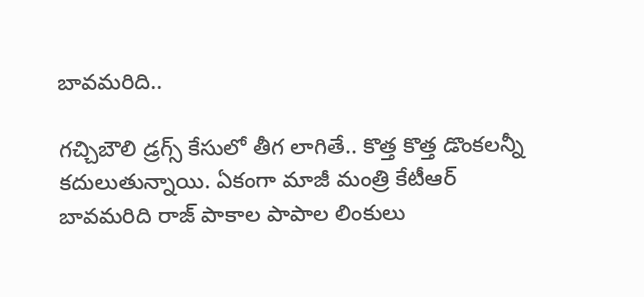బావమరిది..

గచ్చిబౌలి డ్రగ్స్ కేసులో తీగ లాగితే.. కొత్త కొత్త డొంకలన్నీ కదులుతున్నాయి. ఏకంగా మాజీ మంత్రి కేటీఆర్ బావమరిది రాజ్ పాకాల పాపాల లింకులు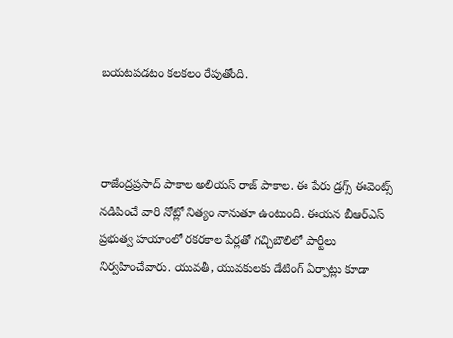బయటపడటం కలకలం రేపుతోంది.



రాజేంద్రప్రసాద్ పాకాల అలియస్ రాజ్ పాకాల. ఈ పేరు డ్రగ్స్ ఈవెంట్స్ నడిపించే వారి నోట్లో నిత్యం నానుతూ ఉంటుంది. ఈయన బీఆర్ఎస్ ప్రభుత్వ హయాంలో రకరకాల పేర్లతో గచ్చిబౌలిలో పార్టీలు నిర్వహించేవారు. యువతీ, యువకులకు డేటింగ్ ఏర్పాట్లు కూడా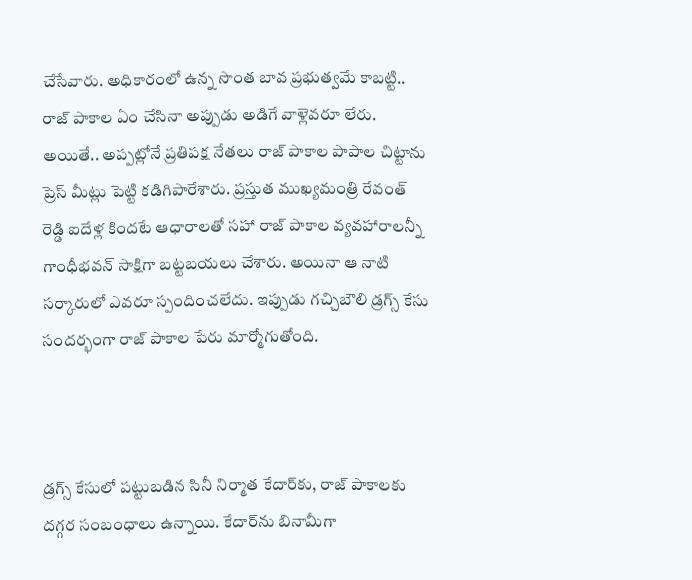చేసేవారు. అధికారంలో ఉన్న సొంత బావ ప్రభుత్వమే కాబట్టి.. రాజ్ పాకాల ఏం చేసినా అప్పుడు అడిగే వాళ్లెవరూ లేరు. అయితే.. అప్పట్లోనే ప్రతిపక్ష నేతలు రాజ్ పాకాల పాపాల చిట్టాను ప్రెస్ మీట్లు పెట్టి కడిగిపారేశారు. ప్రస్తుత ముఖ్యమంత్రి రేవంత్ రెడ్డి ఐదేళ్ల కిందటే ఆధారాలతో సహా రాజ్‌ పాకాల వ్యవహారాలన్నీ గాంధీభవన్ సాక్షిగా బట్టబయలు చేశారు. అయినా ఆ నాటి సర్కారులో ఎవరూ స్పందించలేదు. ఇప్పుడు గచ్చిబౌలి డ్రగ్స్ కేసు సందర్భంగా రాజ్ పాకాల పేరు మార్మోగుతోంది.



డ్రగ్స్ కేసులో పట్టుబడిన సినీ నిర్మాత కేదార్‌కు, రాజ్ పాకాలకు దగ్గర సంబంధాలు ఉన్నాయి. కేదార్‌ను బినామీగా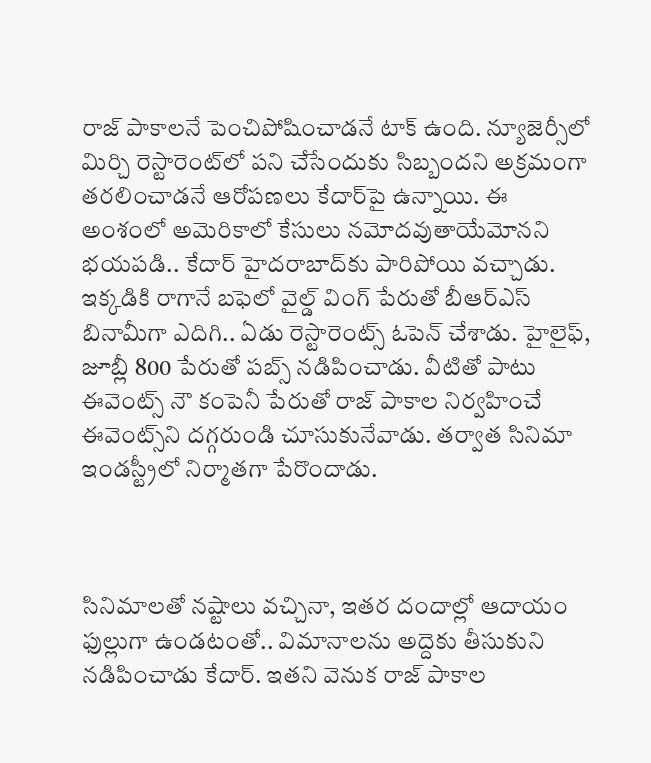రాజ్‌ పాకాలనే పెంచిపోషించాడనే టాక్ ఉంది. న్యూజెర్సీలో మిర్చి రెస్టారెంట్‌లో పని చేసేందుకు సిబ్బందని అక్రమంగా తరలించాడనే ఆరోపణలు కేదార్‌పై ఉన్నాయి. ఈ అంశంలో అమెరికాలో కేసులు నమోదవుతాయేమోనని భయపడి.. కేదార్ హైదరాబాద్‌కు పారిపోయి వచ్చాడు. ఇక్కడికి రాగానే బఫెలో వైల్డ్ వింగ్ పేరుతో బీఆర్ఎస్ బినామీగా ఎదిగి.. ఏడు రెస్టారెంట్స్ ఓపెన్ చేశాడు. హైలైఫ్, జూబ్లీ 800 పేరుతో పబ్స్ నడిపించాడు. వీటితో పాటు ఈవెంట్స్ నౌ కంపెనీ పేరుతో రాజ్ పాకాల నిర్వహించే ఈవెంట్స్‌ని దగ్గరుండి చూసుకునేవాడు. తర్వాత సినిమా ఇండస్ట్రీలో నిర్మాతగా పేరొందాడు.



సినిమాలతో నష్టాలు వచ్చినా, ఇతర దందాల్లో ఆదాయం ఫుల్లుగా ఉండటంతో.. విమానాలను అద్దెకు తీసుకుని నడిపించాడు కేదార్. ఇతని వెనుక రాజ్ పాకాల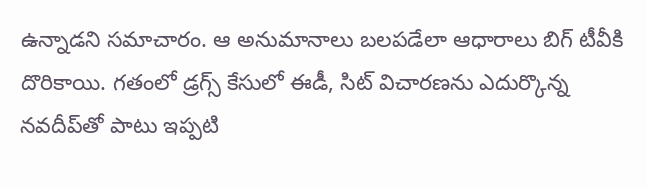ఉన్నాడని సమాచారం. ఆ అనుమానాలు బలపడేలా ఆధారాలు బిగ్‌ టీవీకి దొరికాయి. గతంలో డ్రగ్స్ కేసులో ఈడీ, సిట్ విచారణను ఎదుర్కొన్న నవదీప్‌తో పాటు ఇప్పటి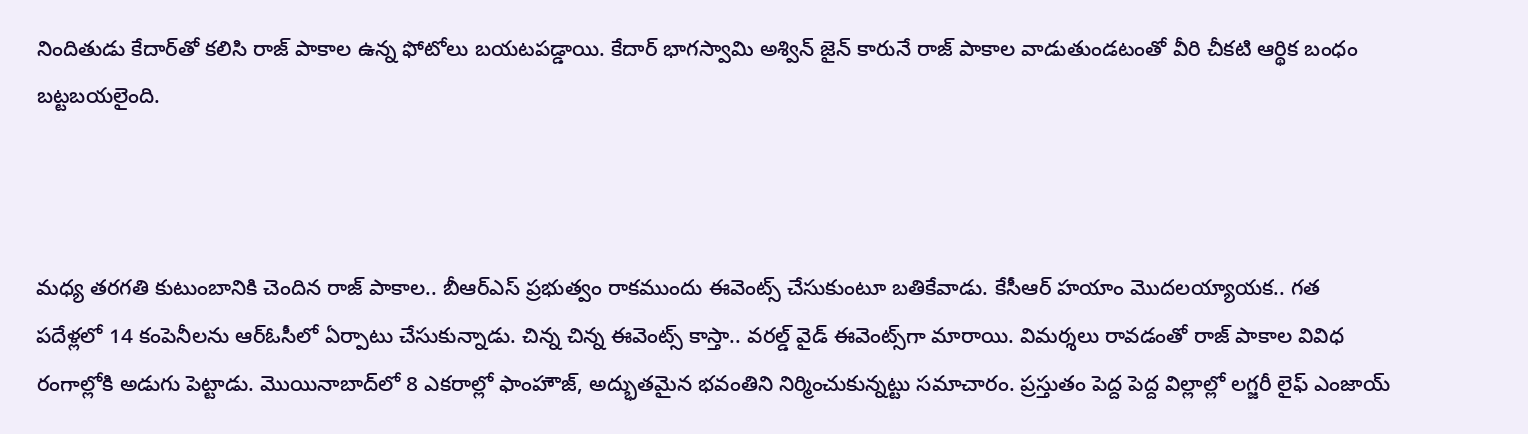నిందితుడు కేదార్‌తో కలిసి రాజ్ పాకాల ఉన్న ఫోటోలు బయటపడ్డాయి. కేదార్ భాగస్వామి అశ్విన్ జైన్ కారునే రాజ్ పాకాల వాడుతుండటంతో వీరి చీకటి ఆర్థిక బంధం బట్టబయలైంది.



మధ్య తరగతి కుటుంబానికి చెందిన రాజ్ పాకాల.. బీఆర్ఎస్ ప్రభుత్వం రాకముందు ఈవెంట్స్ చేసుకుంటూ బతికేవాడు. కేసీఆర్ హయాం మొదలయ్యాయక.. గత పదేళ్లలో 14 కంపెనీలను ఆర్ఓసీలో ఏర్పాటు చేసుకున్నాడు. చిన్న చిన్న ఈవెంట్స్ కాస్తా.. వరల్డ్ వైడ్ ఈవెంట్స్‌గా మారాయి. విమర్శలు రావడంతో రాజ్‌ పాకాల వివిధ రంగాల్లోకి అడుగు పెట్టాడు. మొయినాబాద్‌లో 8 ఎకరాల్లో ఫాంహౌజ్, అద్భుతమైన భవంతిని నిర్మించుకున్నట్టు సమాచారం. ప్రస్తుతం పెద్ద పెద్ద విల్లాల్లో లగ్జరీ లైఫ్ ఎంజాయ్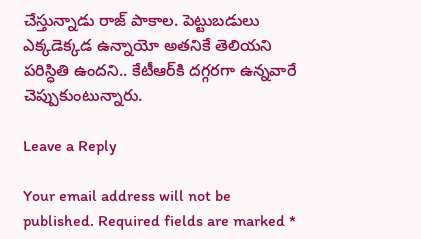చేస్తున్నాడు రాజ్‌ పాకాల. పెట్టుబడులు ఎక్కడెక్కడ ఉన్నాయో అతనికే తెలియని పరిస్ధితి ఉందని.. కేటీఆర్‌కి దగ్గరగా ఉన్నవారే చెప్పుకుంటున్నారు.

Leave a Reply

Your email address will not be published. Required fields are marked *